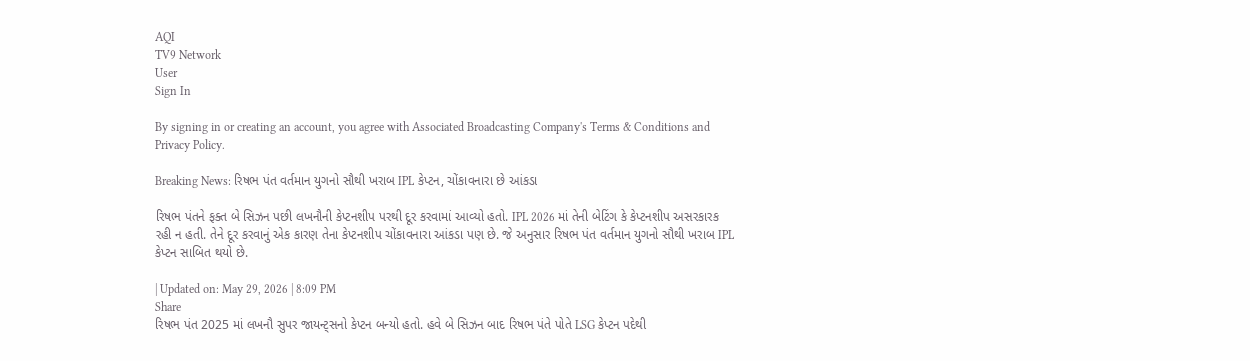AQI
TV9 Network
User
Sign In

By signing in or creating an account, you agree with Associated Broadcasting Company's Terms & Conditions and Privacy Policy.

Breaking News: રિષભ પંત વર્તમાન યુગનો સૌથી ખરાબ IPL કેપ્ટન, ચોંકાવનારા છે આંકડા

રિષભ પંતને ફક્ત બે સિઝન પછી લખનૌની કેપ્ટનશીપ પરથી દૂર કરવામાં આવ્યો હતો. IPL 2026 માં તેની બેટિંગ કે કેપ્ટનશીપ અસરકારક રહી ન હતી. તેને દૂર કરવાનું એક કારણ તેના કેપ્ટનશીપ ચોંકાવનારા આંકડા પણ છે. જે અનુસાર રિષભ પંત વર્તમાન યુગનો સૌથી ખરાબ IPL કેપ્ટન સાબિત થયો છે.

| Updated on: May 29, 2026 | 8:09 PM
Share
રિષભ પંત 2025 માં લખનૌ સુપર જાયન્ટ્સનો કેપ્ટન બન્યો હતો. હવે બે સિઝન બાદ રિષભ પંતે પોતે LSG કેપ્ટન પદેથી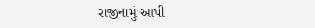રાજીનામું આપી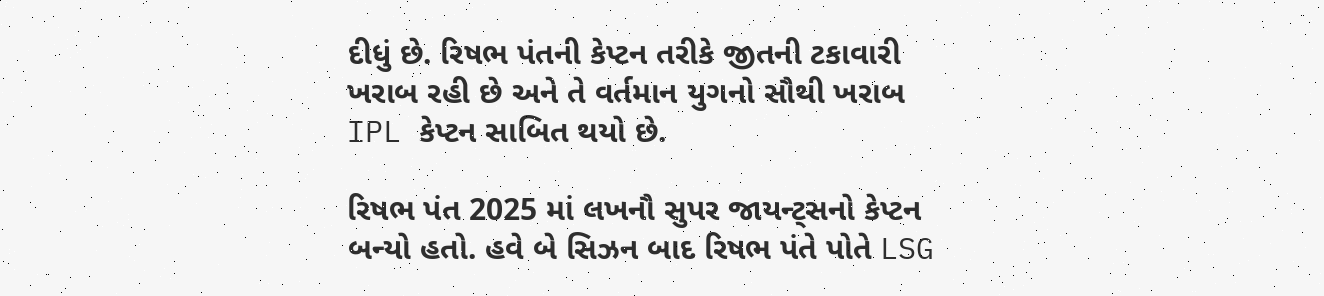દીધું છે. રિષભ પંતની કેપ્ટન તરીકે જીતની ટકાવારી ખરાબ રહી છે અને તે વર્તમાન યુગનો સૌથી ખરાબ IPL કેપ્ટન સાબિત થયો છે.

રિષભ પંત 2025 માં લખનૌ સુપર જાયન્ટ્સનો કેપ્ટન બન્યો હતો. હવે બે સિઝન બાદ રિષભ પંતે પોતે LSG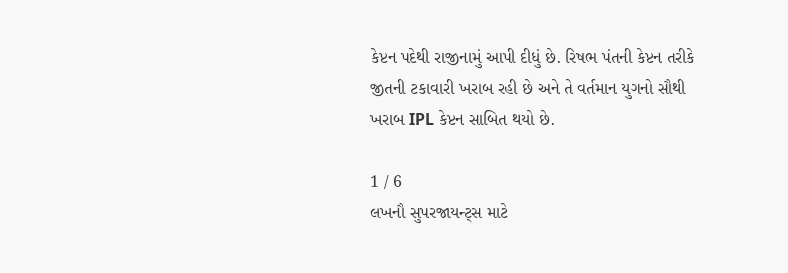કેપ્ટન પદેથી રાજીનામું આપી દીધું છે. રિષભ પંતની કેપ્ટન તરીકે જીતની ટકાવારી ખરાબ રહી છે અને તે વર્તમાન યુગનો સૌથી ખરાબ IPL કેપ્ટન સાબિત થયો છે.

1 / 6
લખનૌ સુપરજાયન્ટ્સ માટે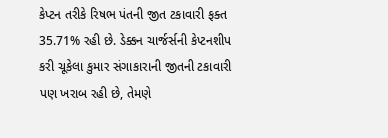કેપ્ટન તરીકે રિષભ પંતની જીત ટકાવારી ફક્ત 35.71% રહી છે. ડેક્કન ચાર્જર્સની કેપ્ટનશીપ કરી ચૂકેલા કુમાર સંગાકારાની જીતની ટકાવારી પણ ખરાબ રહી છે, તેમણે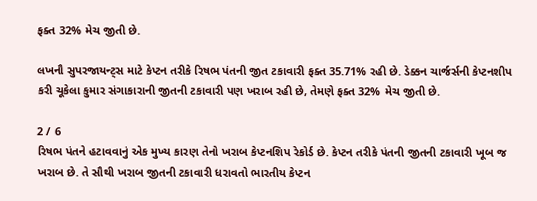ફક્ત 32% મેચ જીતી છે.

લખનૌ સુપરજાયન્ટ્સ માટે કેપ્ટન તરીકે રિષભ પંતની જીત ટકાવારી ફક્ત 35.71% રહી છે. ડેક્કન ચાર્જર્સની કેપ્ટનશીપ કરી ચૂકેલા કુમાર સંગાકારાની જીતની ટકાવારી પણ ખરાબ રહી છે, તેમણે ફક્ત 32% મેચ જીતી છે.

2 / 6
રિષભ પંતને હટાવવાનું એક મુખ્ય કારણ તેનો ખરાબ કેપ્ટનશિપ રેકોર્ડ છે. કેપ્ટન તરીકે પંતની જીતની ટકાવારી ખૂબ જ ખરાબ છે. તે સૌથી ખરાબ જીતની ટકાવારી ધરાવતો ભારતીય કેપ્ટન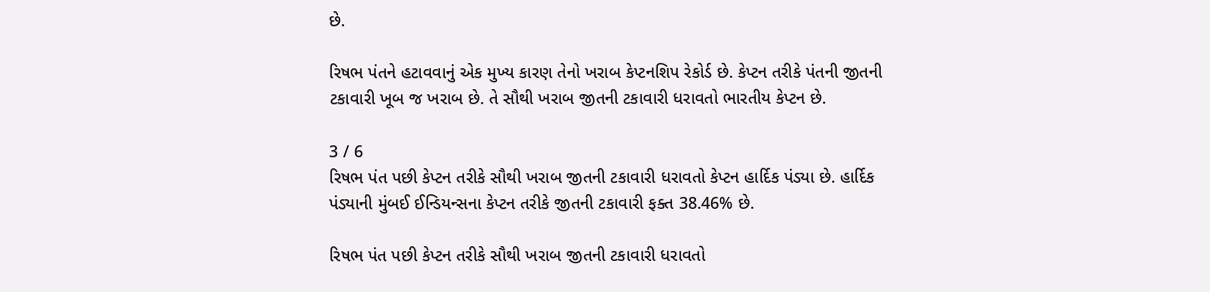છે.

રિષભ પંતને હટાવવાનું એક મુખ્ય કારણ તેનો ખરાબ કેપ્ટનશિપ રેકોર્ડ છે. કેપ્ટન તરીકે પંતની જીતની ટકાવારી ખૂબ જ ખરાબ છે. તે સૌથી ખરાબ જીતની ટકાવારી ધરાવતો ભારતીય કેપ્ટન છે.

3 / 6
રિષભ પંત પછી કેપ્ટન તરીકે સૌથી ખરાબ જીતની ટકાવારી ધરાવતો કેપ્ટન હાર્દિક પંડ્યા છે. હાર્દિક પંડ્યાની મુંબઈ ઈન્ડિયન્સના કેપ્ટન તરીકે જીતની ટકાવારી ફક્ત 38.46% છે.

રિષભ પંત પછી કેપ્ટન તરીકે સૌથી ખરાબ જીતની ટકાવારી ધરાવતો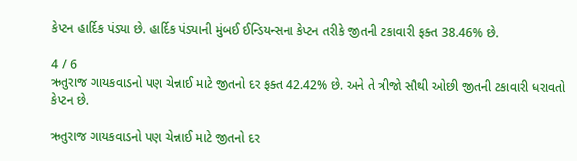કેપ્ટન હાર્દિક પંડ્યા છે. હાર્દિક પંડ્યાની મુંબઈ ઈન્ડિયન્સના કેપ્ટન તરીકે જીતની ટકાવારી ફક્ત 38.46% છે.

4 / 6
ઋતુરાજ ગાયકવાડનો પણ ચેન્નાઈ માટે જીતનો દર ફક્ત 42.42% છે. અને તે ત્રીજો સૌથી ઓછી જીતની ટકાવારી ધરાવતો કેપ્ટન છે.

ઋતુરાજ ગાયકવાડનો પણ ચેન્નાઈ માટે જીતનો દર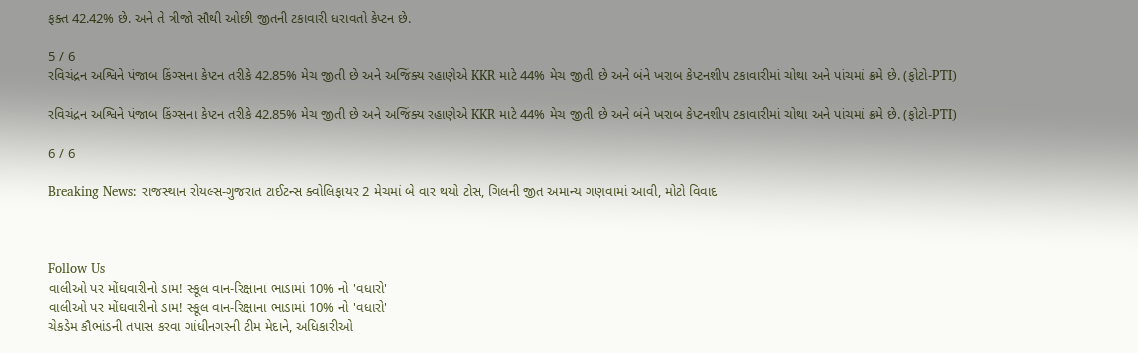ફક્ત 42.42% છે. અને તે ત્રીજો સૌથી ઓછી જીતની ટકાવારી ધરાવતો કેપ્ટન છે.

5 / 6
રવિચંદ્રન અશ્વિને પંજાબ કિંગ્સના કેપ્ટન તરીકે 42.85% મેચ જીતી છે અને અજિંક્ય રહાણેએ KKR માટે 44% મેચ જીતી છે અને બંને ખરાબ કેપ્ટનશીપ ટકાવારીમાં ચોથા અને પાંચમાં ક્રમે છે. (ફોટો-PTI)

રવિચંદ્રન અશ્વિને પંજાબ કિંગ્સના કેપ્ટન તરીકે 42.85% મેચ જીતી છે અને અજિંક્ય રહાણેએ KKR માટે 44% મેચ જીતી છે અને બંને ખરાબ કેપ્ટનશીપ ટકાવારીમાં ચોથા અને પાંચમાં ક્રમે છે. (ફોટો-PTI)

6 / 6

Breaking News: રાજસ્થાન રોયલ્સ-ગુજરાત ટાઈટન્સ ક્વોલિફાયર 2 મેચમાં બે વાર થયો ટોસ, ગિલની જીત અમાન્ય ગણવામાં આવી, મોટો વિવાદ



Follow Us
વાલીઓ પર મોંઘવારીનો ડામ! સ્કૂલ વાન-રિક્ષાના ભાડામાં 10% નો 'વધારો'
વાલીઓ પર મોંઘવારીનો ડામ! સ્કૂલ વાન-રિક્ષાના ભાડામાં 10% નો 'વધારો'
ચેકડેમ કૌભાંડની તપાસ કરવા ગાંધીનગરની ટીમ મેદાને, અધિકારીઓ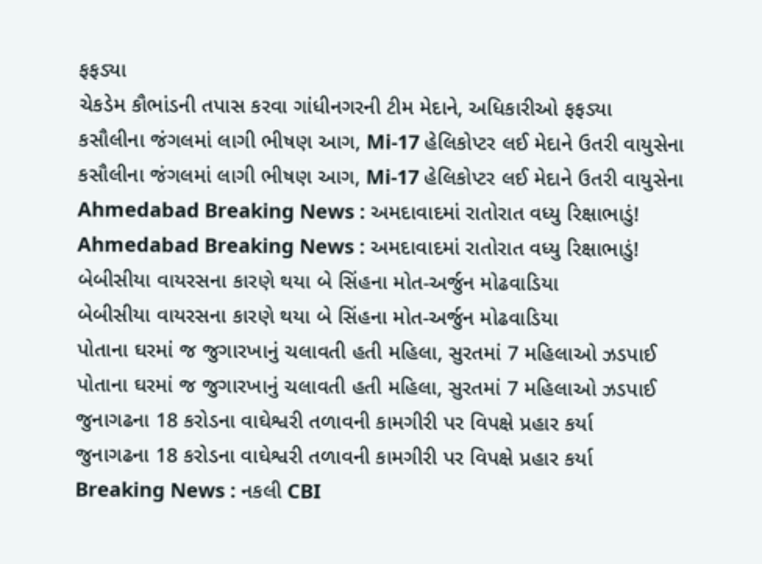ફફડ્યા
ચેકડેમ કૌભાંડની તપાસ કરવા ગાંધીનગરની ટીમ મેદાને, અધિકારીઓ ફફડ્યા
કસૌલીના જંગલમાં લાગી ભીષણ આગ, Mi-17 હેલિકોપ્ટર લઈ મેદાને ઉતરી વાયુસેના
કસૌલીના જંગલમાં લાગી ભીષણ આગ, Mi-17 હેલિકોપ્ટર લઈ મેદાને ઉતરી વાયુસેના
Ahmedabad Breaking News : અમદાવાદમાં રાતોરાત વધ્યુ રિક્ષાભાડું!
Ahmedabad Breaking News : અમદાવાદમાં રાતોરાત વધ્યુ રિક્ષાભાડું!
બેબીસીયા વાયરસના કારણે થયા બે સિંહના મોત-અર્જુન મોઢવાડિયા
બેબીસીયા વાયરસના કારણે થયા બે સિંહના મોત-અર્જુન મોઢવાડિયા
પોતાના ઘરમાં જ જુગારખાનું ચલાવતી હતી મહિલા, સુરતમાં 7 મહિલાઓ ઝડપાઈ
પોતાના ઘરમાં જ જુગારખાનું ચલાવતી હતી મહિલા, સુરતમાં 7 મહિલાઓ ઝડપાઈ
જુનાગઢના 18 કરોડના વાઘેશ્વરી તળાવની કામગીરી પર વિપક્ષે પ્રહાર કર્યા
જુનાગઢના 18 કરોડના વાઘેશ્વરી તળાવની કામગીરી પર વિપક્ષે પ્રહાર કર્યા
Breaking News : નકલી CBI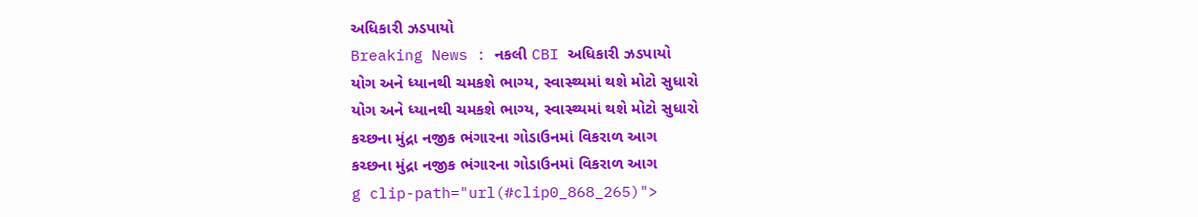અધિકારી ઝડપાયો
Breaking News : નકલી CBI અધિકારી ઝડપાયો
યોગ અને ધ્યાનથી ચમકશે ભાગ્ય, સ્વાસ્થ્યમાં થશે મોટો સુધારો
યોગ અને ધ્યાનથી ચમકશે ભાગ્ય, સ્વાસ્થ્યમાં થશે મોટો સુધારો
કચ્છના મુંદ્રા નજીક ભંગારના ગોડાઉનમાં વિકરાળ આગ
કચ્છના મુંદ્રા નજીક ભંગારના ગોડાઉનમાં વિકરાળ આગ
g clip-path="url(#clip0_868_265)">